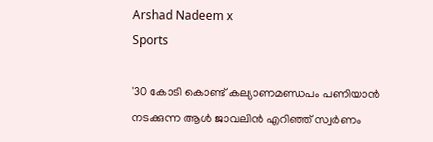Arshad Nadeem x
Sports

'30 കോടി കൊണ്ട് കല്യാണമണ്ഡപം പണിയാൻ നടക്കുന്ന‌ ആൾ ജാവലിൻ എറിഞ്ഞ് സ്വർണം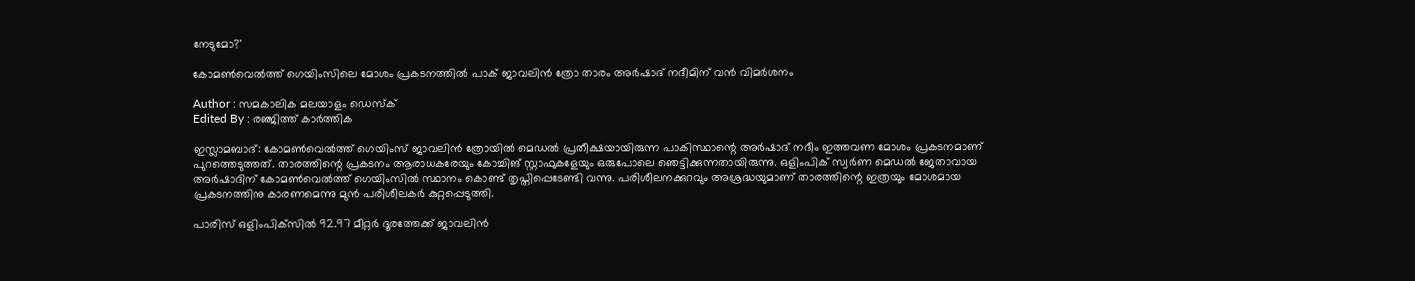നേടുമോ?'

കോമൺവെൽത്ത് ഗെയിംസിലെ മോശം പ്രകടനത്തിൽ പാക് ജാവലിൻ ത്രോ താരം അർഷാദ് നദീമിന് വൻ വിമർശനം

Author : സമകാലിക മലയാളം ഡെസ്ക്
Edited By : രഞ്ജിത്ത് കാർത്തിക

ഇസ്ലാമബാദ്: കോമൺവെൽത്ത് ഗെയിംസ് ജാവലിൻ ത്രോയിൽ മെഡൽ പ്രതീക്ഷയായിരുന്ന പാകിസ്ഥാന്റെ അർഷാദ് നദീം ഇത്തവണ മോശം പ്രകടനമാണ് പുറത്തെടുത്തത്. താരത്തിന്റെ പ്രകടനം ആരാധകരേയും കോച്ചിങ് സ്റ്റാഫുകളേയും ഒരുപോലെ ഞെട്ടിക്കുന്നതായിരുന്നു. ഒളിംപിക് സ്വർണ മെഡൽ ജേതാവായ അർഷാദിന് കോമൺവെൽത്ത് ഗെയിംസിൽ സ്ഥാനം കൊണ്ട് തൃപ്തിപ്പെടേണ്ടി വന്നു. പരിശീലനക്കുറവും അശ്രദ്ധയുമാണ് താരത്തിന്റെ ഇത്രയും മോശമായ പ്രകടനത്തിനു കാരണമെന്നു മുൻ പരിശീലകർ കുറ്റപ്പെടുത്തി.

പാരിസ് ഒളിംപിക്‌സിൽ 92.97 മീറ്റർ ദൂരത്തേക്ക് ജാവലിൻ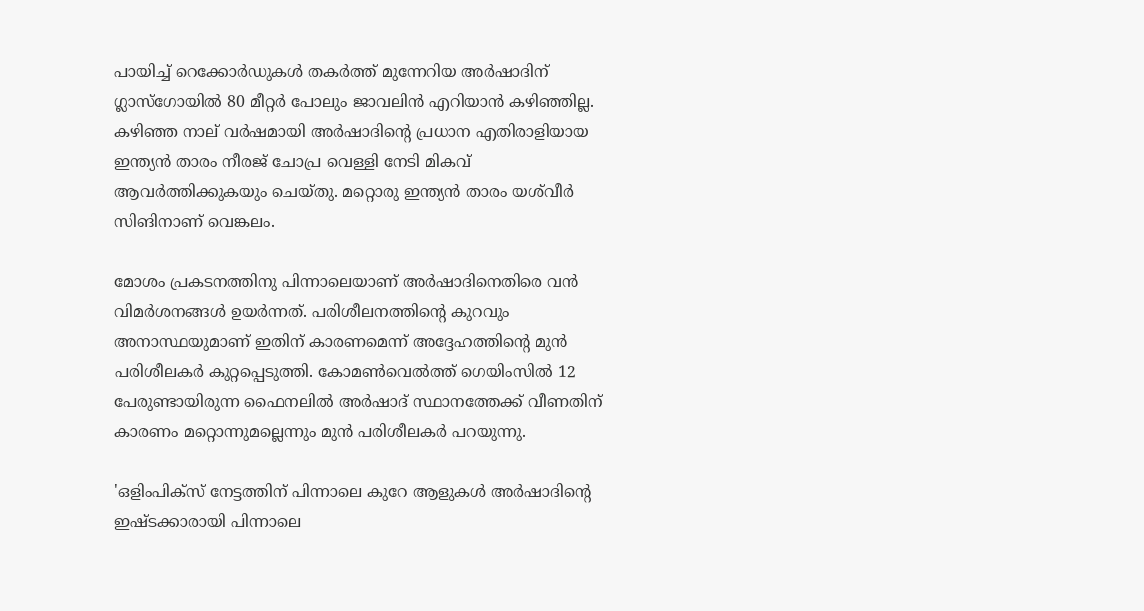പായിച്ച് റെക്കോർഡുകൾ തകർത്ത് മുന്നേറിയ അർഷാദിന് ഗ്ലാസ്ഗോയിൽ 80 മീറ്റർ പോലും ജാവലിൻ എറിയാൻ കഴിഞ്ഞില്ല. കഴിഞ്ഞ നാല് വർഷമായി അർഷാദിന്റെ പ്രധാന എതിരാളിയായ ഇന്ത്യൻ താരം നീരജ് ചോപ്ര വെള്ളി നേടി മികവ് ആവർത്തിക്കുകയും ചെയ്തു. മറ്റൊരു ഇന്ത്യൻ താരം യശ്‍വീർ സിങിനാണ് വെങ്കലം.

മോശം പ്രകടനത്തിനു പിന്നാലെയാണ് അർഷാദിനെതിരെ വൻ വിമർശനങ്ങൾ ഉയർന്നത്. പരിശീലനത്തിന്റെ കുറവും അനാസ്ഥയുമാണ് ഇതിന് കാരണമെന്ന് അദ്ദേഹത്തിന്റെ മുൻ പരിശീലകർ കുറ്റപ്പെടുത്തി. കോമൺവെൽത്ത് ഗെയിംസിൽ 12 പേരുണ്ടായിരുന്ന ഫൈനലിൽ അർഷാദ് സ്ഥാനത്തേക്ക് വീണതിന് കാരണം മറ്റൊന്നുമല്ലെന്നും മുൻ പരിശീലകർ പറയുന്നു.

'ഒളിംപിക്‌സ് നേട്ടത്തിന് പിന്നാലെ കുറേ ആളുകൾ അർഷാദിന്റെ ഇഷ്ടക്കാരായി പിന്നാലെ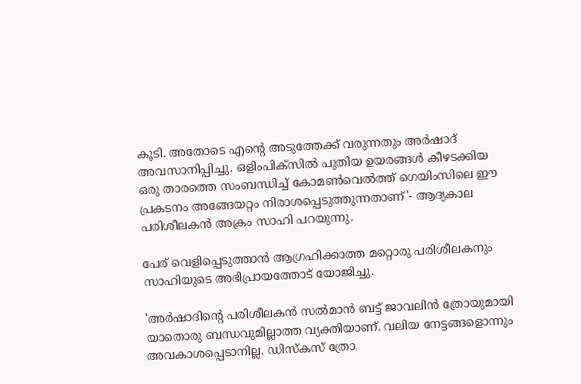കൂടി. അതോടെ എന്റെ അടുത്തേക്ക് വരുന്നതും അർഷാദ് അവസാനിപ്പിച്ചു. ഒളിംപിക്സിൽ പുതിയ ഉയരങ്ങൾ കീഴടക്കിയ ഒരു താരത്തെ സംബന്ധിച്ച് കോമൺവെൽത്ത് ഗെയിംസിലെ ഈ പ്രകടനം അങ്ങേയറ്റം നിരാശപ്പെടുത്തുന്നതാണ്'- ആദ്യകാല പരിശീലകൻ അക്രം സാഹി പറയുന്നു.

പേര് വെളിപ്പെടുത്താൻ ആഗ്രഹിക്കാത്ത മറ്റൊരു പരിശീലകനും സാഹിയുടെ അഭിപ്രായത്തോട് യോജിച്ചു.

'അർഷാദിന്റെ പരിശീലകൻ സൽമാൻ ബട്ട് ജാവലിൻ ത്രോയുമായി യാതൊരു ബന്ധവുമില്ലാത്ത വ്യക്തിയാണ്. വലിയ നേട്ടങ്ങളൊന്നും അവകാശപ്പെടാനില്ല. ഡിസ്‌കസ് ത്രോ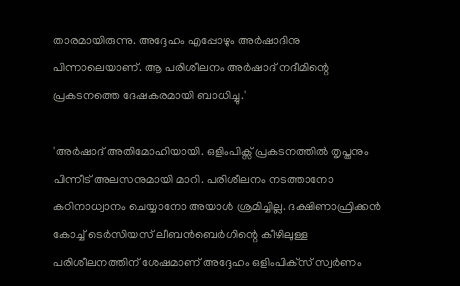താരമായിരുന്നു. അദ്ദേഹം എപ്പോഴും അർഷാദിനു പിന്നാലെയാണ്. ആ പരിശീലനം അർഷാദ് നദീമിന്റെ പ്രകടനത്തെ ദേഷകരമായി ബാധിച്ചു.'

'അർഷാദ് അതിമോഹിയായി. ഒളിംപിക്സ് പ്രകടനത്തിൽ തൃപ്തനും പിന്നീട് അലസനുമായി മാറി. പരിശീലനം നടത്താനോ കഠിനാധ്വാനം ചെയ്യാനോ അയാൾ ശ്രമിച്ചില്ല. ദക്ഷിണാഫ്രിക്കൻ കോച്ച് ടെർസിയസ് ലീബൻബെർഗിന്റെ കീഴിലുള്ള പരിശീലനത്തിന് ശേഷമാണ് അദ്ദേഹം ഒളിംപിക്‌സ് സ്വർണം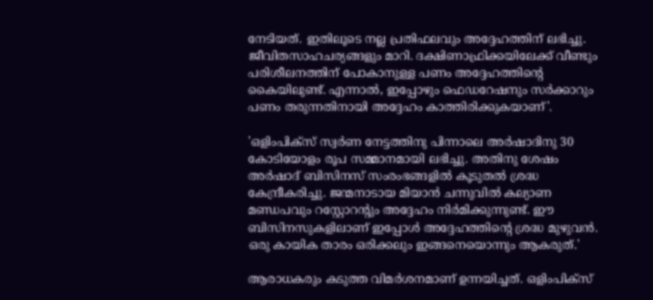നേടിയത്. ഇതിലൂടെ നല്ല പ്രതിഫലവും അദ്ദേഹത്തിന് ലഭിച്ചു. ജീവിതസാഹചര്യങ്ങളും മാറി. ദക്ഷിണാഫ്രിക്കയിലേക്ക് വീണ്ടും പരിശീലനത്തിന് പോകാനുള്ള പണം അദ്ദേഹത്തിന്റെ കൈയിലുണ്ട്. എന്നാൽ, ഇപ്പോഴും ഫെഡറേഷനും സർക്കാറും പണം തരുന്നതിനായി അദ്ദേഹം കാത്തിരിക്കുകയാണ്'.

'ഒളിംപിക്സ് സ്വർണ നേട്ടത്തിനു പിന്നാലെ അർഷാദിനു 30 കോടിയോളം രൂപ സമ്മാനമായി ലഭിച്ചു. അതിനു ശേഷം അർഷാദ് ബിസിനസ് സംരംഭങ്ങളിൽ കൂടുതൽ ശ്രദ്ധ കേന്ദ്രീകരിച്ചു. ജന്മനാടായ മിയാൻ ചന്നുവിൽ കല്യാണ മണ്ഡപവും റസ്റ്റോറന്റും അദ്ദേഹം നിർമിക്കുന്നുണ്ട്. ഈ ബിസിനസുകളിലാണ് ഇപ്പോൾ അദ്ദേഹത്തിന്റെ ശ്രദ്ധ മുഴുവൻ. ഒരു കായിക താരം ഒരിക്കലും ഇങ്ങനെയൊന്നും ആകരുത്.'

ആരാധകരും കടുത്ത വിമർശനമാണ് ഉന്നയിച്ചത്. ഒളിംപിക്സ്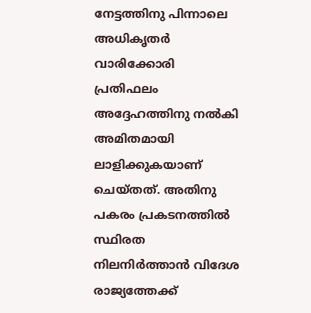നേട്ടത്തിനു പിന്നാലെ അധികൃതർ വാരിക്കോരി പ്രതിഫലം അദ്ദേഹത്തിനു നൽകി അമിതമായി ലാളിക്കുകയാണ് ചെയ്തത്. അതിനു പകരം പ്രകടനത്തിൽ സ്ഥിരത നിലനിർത്താൻ വിദേശ രാജ്യത്തേക്ക്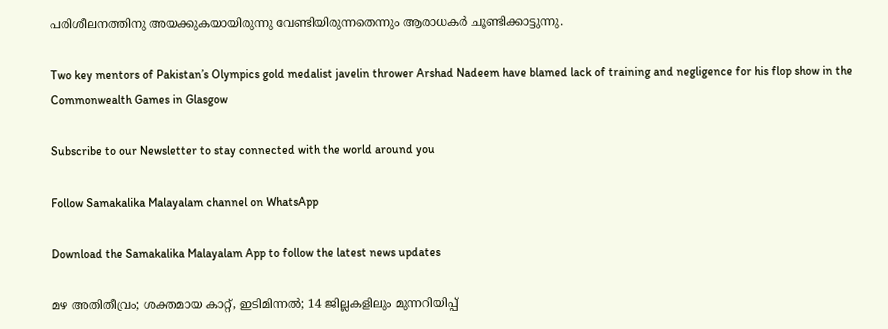പരിശീലനത്തിനു അയക്കുകയായിരുന്നു വേണ്ടിയിരുന്നതെന്നും ആരാധകർ ചൂണ്ടിക്കാട്ടുന്നു.

Two key mentors of Pakistan’s Olympics gold medalist javelin thrower Arshad Nadeem have blamed lack of training and negligence for his flop show in the Commonwealth Games in Glasgow

Subscribe to our Newsletter to stay connected with the world around you

Follow Samakalika Malayalam channel on WhatsApp

Download the Samakalika Malayalam App to follow the latest news updates

മഴ അതിതീവ്രം; ശക്തമായ കാറ്റ്, ഇടിമിന്നൽ; 14 ജില്ലകളിലും മുന്നറിയിപ്പ്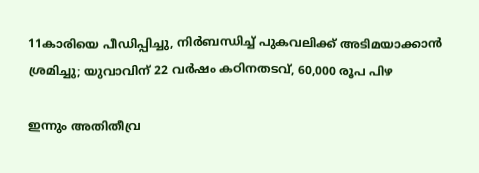11കാരിയെ പീഡിപ്പിച്ചു, നിർബന്ധിച്ച് പുകവലിക്ക് അടിമയാക്കാൻ ശ്രമിച്ചു; യുവാവിന് 22 വർഷം കഠിനതടവ്, 60,000 രൂപ പിഴ

ഇന്നും അതിതീവ്ര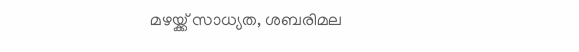മഴയ്ക്ക് സാധ്യത, ശബരിമല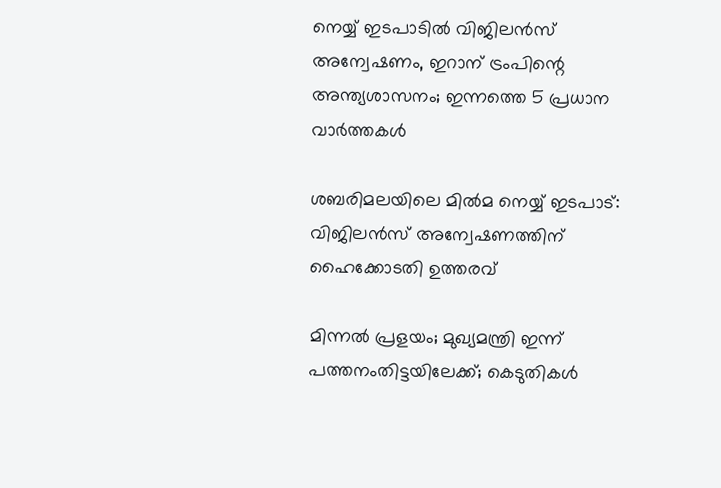നെയ്യ് ഇടപാടില്‍ വിജിലന്‍സ് അന്വേഷണം, ഇറാന് ട്രംപിന്റെ അന്ത്യശാസനം; ഇന്നത്തെ 5 പ്രധാന വാര്‍ത്തകള്‍

ശബരിമലയിലെ മില്‍മ നെയ്യ് ഇടപാട്: വിജിലന്‍സ് അന്വേഷണത്തിന് ഹൈക്കോടതി ഉത്തരവ്

മിന്നല്‍ പ്രളയം; മുഖ്യമന്ത്രി ഇന്ന് പത്തനംതിട്ടയിലേക്ക്; കെടുതികൾ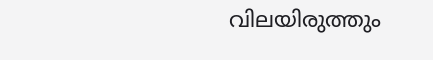വിലയിരുത്തും